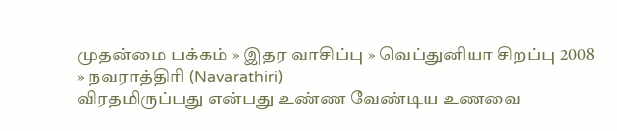முதன்மை பக்கம் » இதர வாசிப்பு » வெ‌ப்து‌னியா ‌சிற‌ப்பு 2008 » நவரா‌த்‌தி‌ரி (Navarathiri)
விரத‌மிரு‌‌ப்பது எ‌ன்பது உ‌ண்ண வே‌ண்டிய உணவை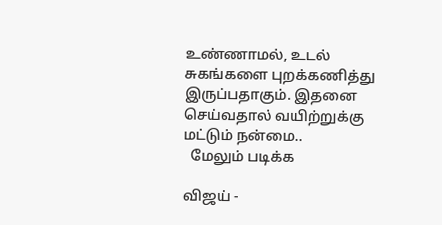உ‌ண்ணாம‌ல், உட‌ல் சுக‌ங்களை புற‌க்க‌ணி‌த்து இரு‌ப்பதாகு‌ம். இதனை செ‌ய்வதால‌் வ‌யி‌ற்று‌க்கு ம‌ட்டு‌ம் ந‌ன்மை..
  மேலும் படிக்க

விஜய் -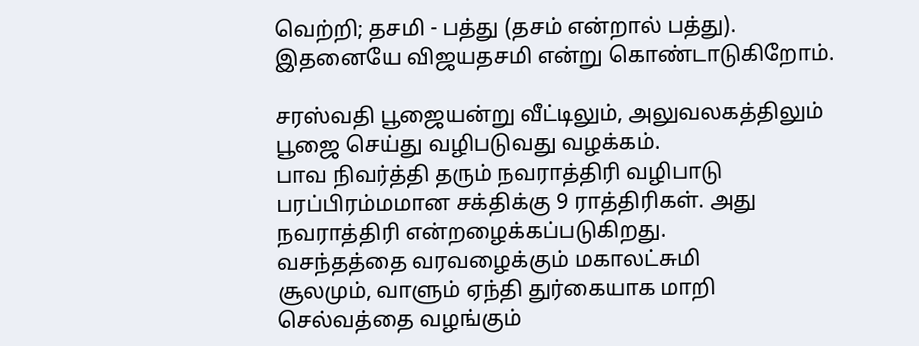வெற்றி; தசமி - பத்து (தசம் என்றால் பத்து). இதனையே விஜயதசமி என்று கொண்டாடுகிறோம்.

சர‌ஸ்வ‌‌தி பூஜைய‌ன்று ‌வீ‌ட்டிலு‌ம், அலுவலக‌‌த்‌திலு‌ம் பூஜை செ‌ய்து வ‌ழிபடுவது வழ‌க்க‌ம்.
பாவ நிவர்த்தி தரும் நவராத்திரி வழிபாடு
பரப்பிரம்மமான சக்திக்கு 9 ராத்திரிகள். அது நவராத்திரி என்றழைக்கப்படுகிறது.
வ‌ச‌ந்த‌த்தை வரவழை‌க்கு‌ம் மகா‌ல‌ட்சு‌மி
சூலமு‌ம், வாளு‌ம் ஏ‌ந்‌தி து‌ர்கையாக மா‌றி ‌ செ‌ல்வ‌த்தை வழ‌ங்கு‌ம்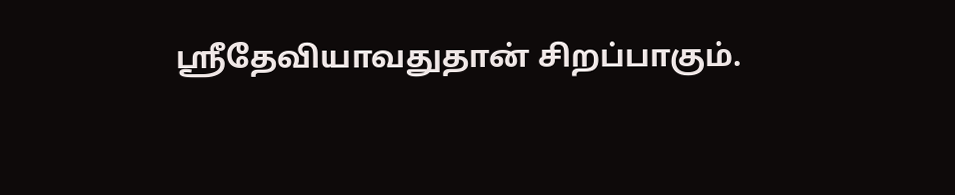ஸ்ரீதே‌வியாவதுதா‌ன் ‌சிற‌ப்பாகு‌ம்.